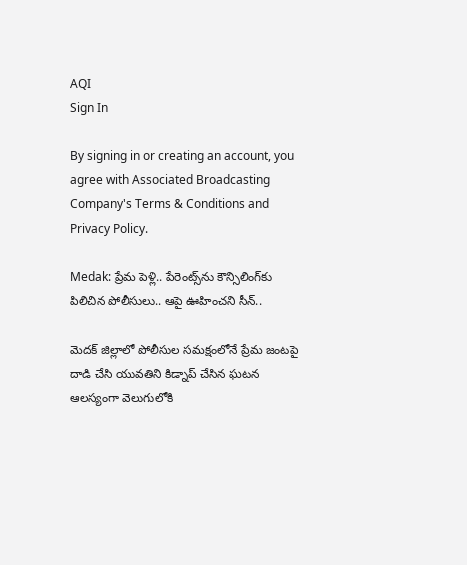AQI
Sign In

By signing in or creating an account, you agree with Associated Broadcasting Company's Terms & Conditions and Privacy Policy.

Medak: ప్రేమ పెళ్లి.. పేరెంట్స్‌ను కౌన్సిలింగ్‌కు పిలిచిన పోలీసులు.. ఆపై ఊహించని సీన్..

మెదక్ జిల్లాలో పోలీసుల సమక్షంలోనే ప్రేమ జంటపై దాడి చేసి యువతిని కిడ్నాప్ చేసిన ఘటన ఆలస్యంగా వెలుగులోకి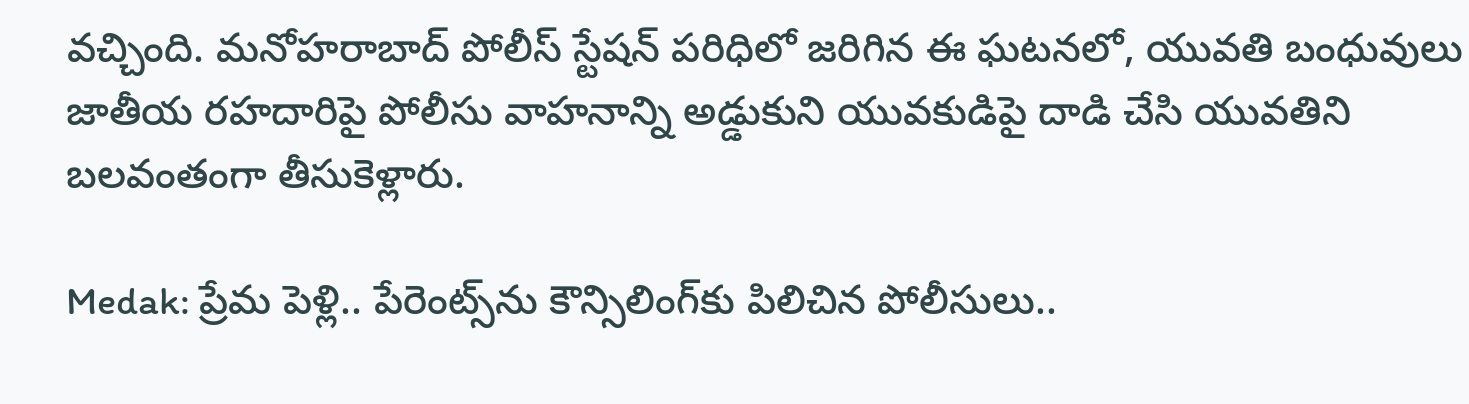వచ్చింది. మనోహరాబాద్ పోలీస్ స్టేషన్ పరిధిలో జరిగిన ఈ ఘటనలో, యువతి బంధువులు జాతీయ రహదారిపై పోలీసు వాహనాన్ని అడ్డుకుని యువకుడిపై దాడి చేసి యువతిని బలవంతంగా తీసుకెళ్లారు.

Medak: ప్రేమ పెళ్లి.. పేరెంట్స్‌ను కౌన్సిలింగ్‌కు పిలిచిన పోలీసులు..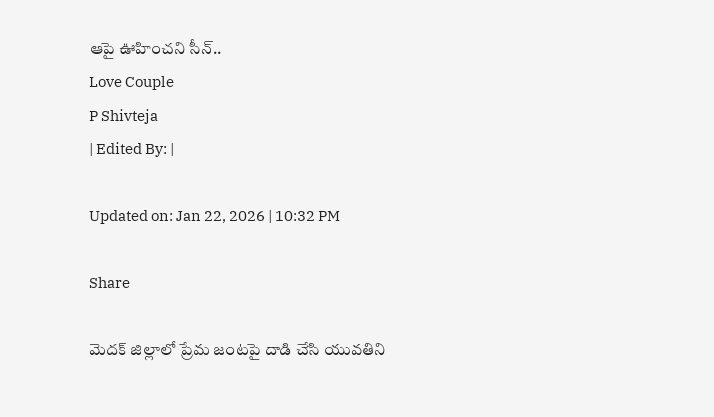ఆపై ఊహించని సీన్..
Love Couple
P Shivteja
| Edited By: |

Updated on: Jan 22, 2026 | 10:32 PM

Share

మెదక్ జిల్లాలో ప్రేమ జంటపై దాడి చేసి యువతిని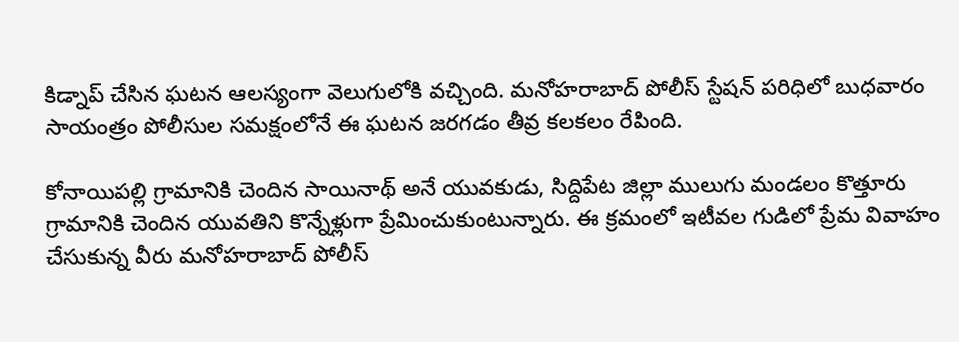కిడ్నాప్ చేసిన ఘటన ఆలస్యంగా వెలుగులోకి వచ్చింది. మనోహరాబాద్ పోలీస్‌ స్టేషన్ పరిధిలో బుధవారం సాయంత్రం పోలీసుల సమక్షంలోనే ఈ ఘటన జరగడం తీవ్ర కలకలం రేపింది.

కోనాయిపల్లి గ్రామానికి చెందిన సాయినాథ్ అనే యువకుడు, సిద్దిపేట జిల్లా ములుగు మండలం కొత్తూరు గ్రామానికి చెందిన యువతిని కొన్నేళ్లుగా ప్రేమించుకుంటున్నారు. ఈ క్రమంలో ఇటీవల గుడిలో ప్రేమ వివాహం చేసుకున్న వీరు మనోహరాబాద్ పోలీస్‌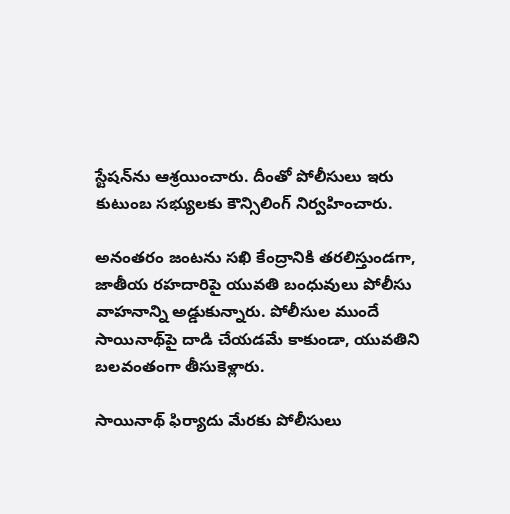స్టేషన్‌ను ఆశ్రయించారు. దీంతో పోలీసులు ఇరు కుటుంబ సభ్యులకు కౌన్సిలింగ్ నిర్వహించారు.

అనంతరం జంటను సఖి కేంద్రానికి తరలిస్తుండగా, జాతీయ రహదారిపై యువతి బంధువులు పోలీసు వాహనాన్ని అడ్డుకున్నారు. పోలీసుల ముందే సాయినాథ్‌పై దాడి చేయడమే కాకుండా, యువతిని బలవంతంగా తీసుకెళ్లారు.

సాయినాథ్ ఫిర్యాదు మేరకు పోలీసులు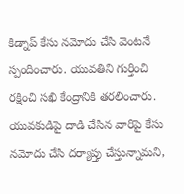కిడ్నాప్ కేసు నమోదు చేసి వెంటనే స్పందించారు. యువతిని గుర్తించి రక్షించి సఖి కేంద్రానికి తరలించారు. యువకుడిపై దాడి చేసిన వారిపై కేసు నమోదు చేసి దర్యాప్తు చేస్తున్నామని,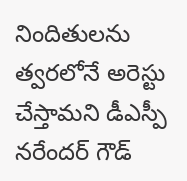నిందితులను త్వరలోనే అరెస్టు చేస్తామని డీఎస్పీ నరేందర్ గౌడ్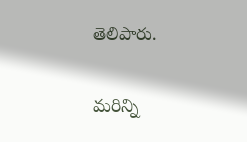తెలిపారు.

మరిన్ని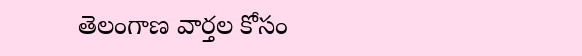తెలంగాణ వార్తల కోసం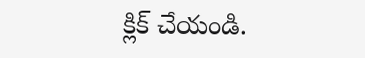క్లిక్‌ చేయండి.